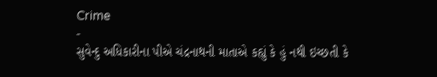Crime
-
સુવેન્દુ અધિકારીના પીએ ચંદ્રનાથની માતાએ કહ્યું કે હું નથી ઇચ્છતી કે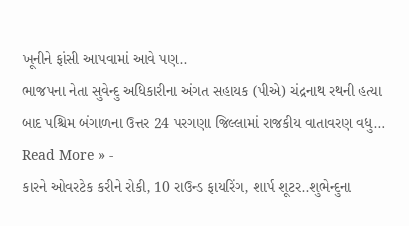ખૂનીને ફાંસી આપવામાં આવે પણ..
ભાજપના નેતા સુવેન્દુ અધિકારીના અંગત સહાયક (પીએ) ચંદ્રનાથ રથની હત્યા બાદ પશ્ચિમ બંગાળના ઉત્તર 24 પરગણા જિલ્લામાં રાજકીય વાતાવરણ વધુ…
Read More » -
કારને ઓવરટેક કરીને રોકી, 10 રાઉન્ડ ફાયરિંગ, શાર્પ શૂટર..શુભેન્દુના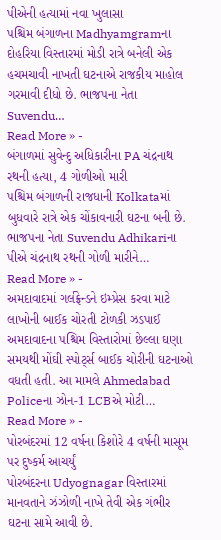પીએની હત્યામાં નવા ખુલાસા
પશ્ચિમ બંગાળના Madhyamgramના દોહરિયા વિસ્તારમાં મોડી રાત્રે બનેલી એક હચમચાવી નાખતી ઘટનાએ રાજકીય માહોલ ગરમાવી દીધો છે. ભાજપના નેતા Suvendu…
Read More » -
બંગાળમાં સુવેન્દુ અધિકારીના PA ચંદ્રનાથ રથની હત્યા, 4 ગોળીઓ મારી
પશ્ચિમ બંગાળની રાજધાની Kolkataમાં બુધવારે રાત્રે એક ચોંકાવનારી ઘટના બની છે. ભાજપના નેતા Suvendu Adhikariના પીએ ચંદ્રનાથ રથની ગોળી મારીને…
Read More » -
અમદાવાદમાં ગર્લફ્રેન્ડને ઇમ્પ્રેસ કરવા માટે લાખોની બાઈક ચોરતી ટોળકી ઝડપાઈ
અમદાવાદના પશ્ચિમ વિસ્તારોમાં છેલ્લા ઘણા સમયથી મોંઘી સ્પોર્ટ્સ બાઈક ચોરીની ઘટનાઓ વધતી હતી. આ મામલે Ahmedabad Policeના ઝોન-1 LCBએ મોટી…
Read More » -
પોરબંદરમાં 12 વર્ષના કિશોરે 4 વર્ષની માસૂમ પર દુષ્કર્મ આચર્યું
પોરબંદરના Udyognagar વિસ્તારમાં માનવતાને ઝંઝોળી નાખે તેવી એક ગંભીર ઘટના સામે આવી છે.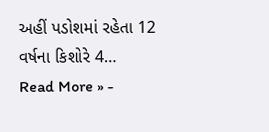અહીં પડોશમાં રહેતા 12 વર્ષના કિશોરે 4…
Read More » -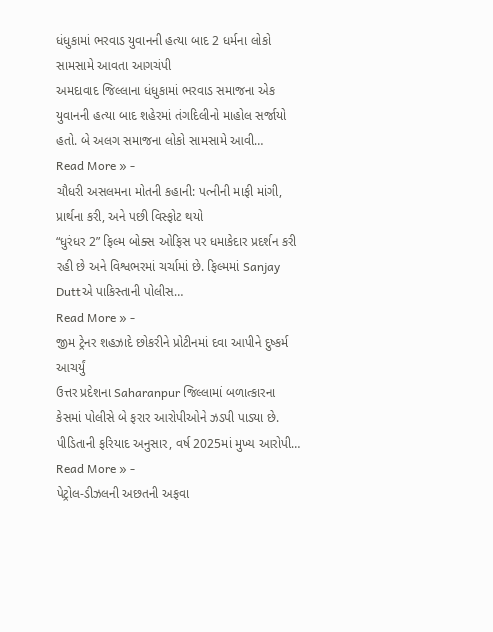ધંધુકામાં ભરવાડ યુવાનની હત્યા બાદ 2 ધર્મના લોકો સામસામે આવતા આગચંપી
અમદાવાદ જિલ્લાના ધંધુકામાં ભરવાડ સમાજના એક યુવાનની હત્યા બાદ શહેરમાં તંગદિલીનો માહોલ સર્જાયો હતો. બે અલગ સમાજના લોકો સામસામે આવી…
Read More » -
ચૌધરી અસલમના મોતની કહાની: પત્નીની માફી માંગી, પ્રાર્થના કરી, અને પછી વિસ્ફોટ થયો
“ધુરંધર 2” ફિલ્મ બોક્સ ઓફિસ પર ધમાકેદાર પ્રદર્શન કરી રહી છે અને વિશ્વભરમાં ચર્ચામાં છે. ફિલ્મમાં Sanjay Duttએ પાકિસ્તાની પોલીસ…
Read More » -
જીમ ટ્રેનર શહઝાદે છોકરીને પ્રોટીનમાં દવા આપીને દુષ્કર્મ આચર્યું
ઉત્તર પ્રદેશના Saharanpur જિલ્લામાં બળાત્કારના કેસમાં પોલીસે બે ફરાર આરોપીઓને ઝડપી પાડ્યા છે. પીડિતાની ફરિયાદ અનુસાર, વર્ષ 2025માં મુખ્ય આરોપી…
Read More » -
પેટ્રોલ-ડીઝલની અછતની અફવા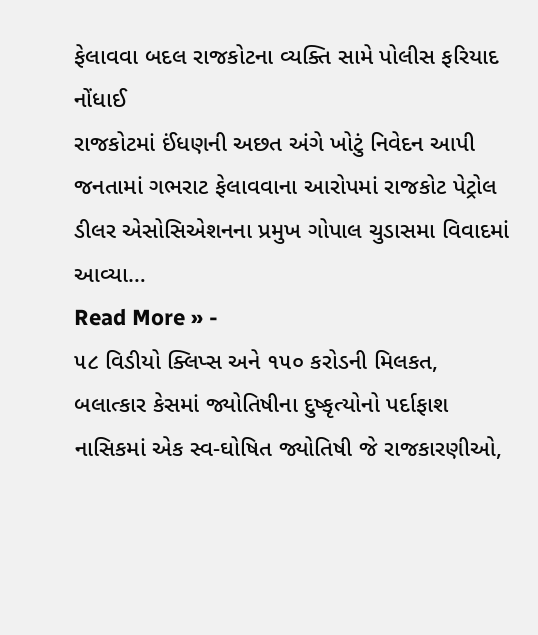ફેલાવવા બદલ રાજકોટના વ્યક્તિ સામે પોલીસ ફરિયાદ નોંધાઈ
રાજકોટમાં ઈંધણની અછત અંગે ખોટું નિવેદન આપી જનતામાં ગભરાટ ફેલાવવાના આરોપમાં રાજકોટ પેટ્રોલ ડીલર એસોસિએશનના પ્રમુખ ગોપાલ ચુડાસમા વિવાદમાં આવ્યા…
Read More » -
૫૮ વિડીયો ક્લિપ્સ અને ૧૫૦ કરોડની મિલકત, બલાત્કાર કેસમાં જ્યોતિષીના દુષ્કૃત્યોનો પર્દાફાશ
નાસિકમાં એક સ્વ-ઘોષિત જ્યોતિષી જે રાજકારણીઓ,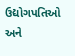ઉદ્યોગપતિઓ અને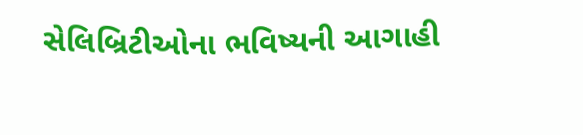સેલિબ્રિટીઓના ભવિષ્યની આગાહી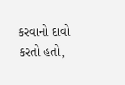કરવાનો દાવો કરતો હતો,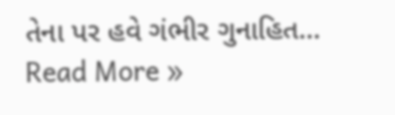તેના પર હવે ગંભીર ગુનાહિત…
Read More »